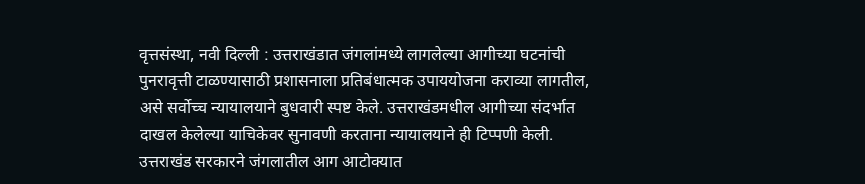वृत्तसंस्था, नवी दिल्ली : उत्तराखंडात जंगलांमध्ये लागलेल्या आगीच्या घटनांची पुनरावृत्ती टाळण्यासाठी प्रशासनाला प्रतिबंधात्मक उपाययोजना कराव्या लागतील, असे सर्वोच्च न्यायालयाने बुधवारी स्पष्ट केले. उत्तराखंडमधील आगीच्या संदर्भात दाखल केलेल्या याचिकेवर सुनावणी करताना न्यायालयाने ही टिप्पणी केली. उत्तराखंड सरकारने जंगलातील आग आटोक्यात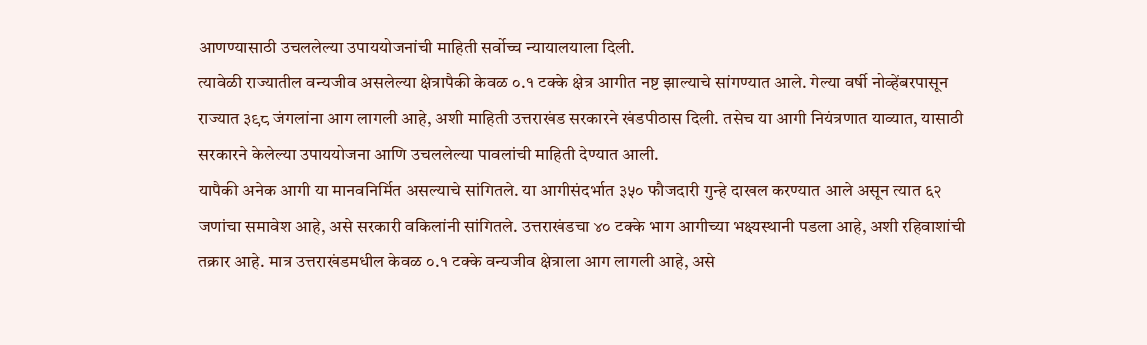आणण्यासाठी उचललेल्या उपाययोजनांची माहिती सर्वोच्च न्यायालयाला दिली.
त्यावेळी राज्यातील वन्यजीव असलेल्या क्षेत्रापैकी केवळ ०.१ टक्के क्षेत्र आगीत नष्ट झाल्याचे सांगण्यात आले. गेल्या वर्षी नोव्हेंबरपासून राज्यात ३९८ जंगलांना आग लागली आहे, अशी माहिती उत्तराखंड सरकारने खंडपीठास दिली. तसेच या आगी नियंत्रणात याव्यात, यासाठी सरकारने केलेल्या उपाययोजना आणि उचललेल्या पावलांची माहिती देण्यात आली.
यापैकी अनेक आगी या मानवनिर्मित असल्याचे सांगितले. या आगीसंदर्भात ३५० फौजदारी गुन्हे दाखल करण्यात आले असून त्यात ६२ जणांचा समावेश आहे, असे सरकारी वकिलांनी सांगितले. उत्तराखंडचा ४० टक्के भाग आगीच्या भक्ष्यस्थानी पडला आहे, अशी रहिवाशांची तक्रार आहे. मात्र उत्तराखंडमधील केवळ ०.१ टक्के वन्यजीव क्षेत्राला आग लागली आहे, असे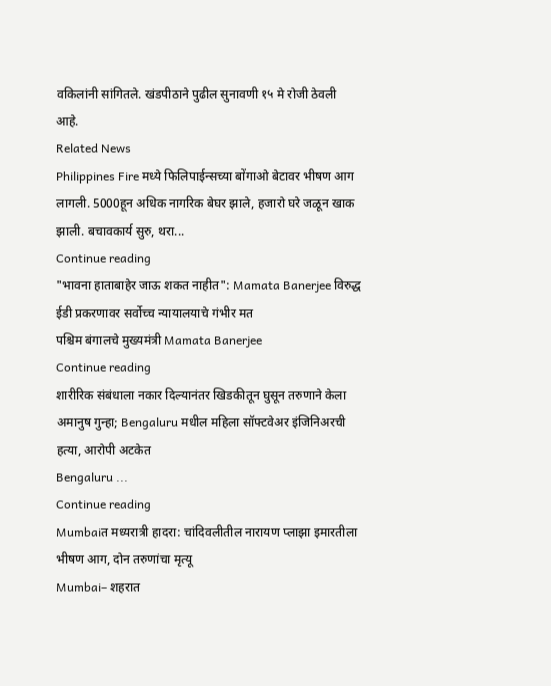वकिलांनी सांगितले. खंडपीठाने पुढील सुनावणी १५ मे रोजी ठेवली आहे.
Related News
Philippines Fire मध्ये फिलिपाईन्सच्या बोंगाओ बेटावर भीषण आग लागली. 5000हून अधिक नागरिक बेघर झाले, हजारो घरे जळून खाक झाली. बचावकार्य सुरु, थरा...
Continue reading
"भावना हाताबाहेर जाऊ शकत नाहीत": Mamata Banerjee विरुद्ध ईडी प्रकरणावर सर्वोच्च न्यायालयाचे गंभीर मत
पश्चिम बंगालचे मुख्यमंत्री Mamata Banerjee
Continue reading
शारीरिक संबंधाला नकार दिल्यानंतर खिडकीतून घुसून तरुणाने केला अमानुष गुन्हा; Bengaluru मधील महिला सॉफ्टवेअर इंजिनिअरची हत्या, आरोपी अटकेत
Bengaluru ...
Continue reading
Mumbaiत मध्यरात्री हादरा: चांदिवलीतील नारायण प्लाझा इमारतीला भीषण आग, दोन तरुणांचा मृत्यू
Mumbai– शहरात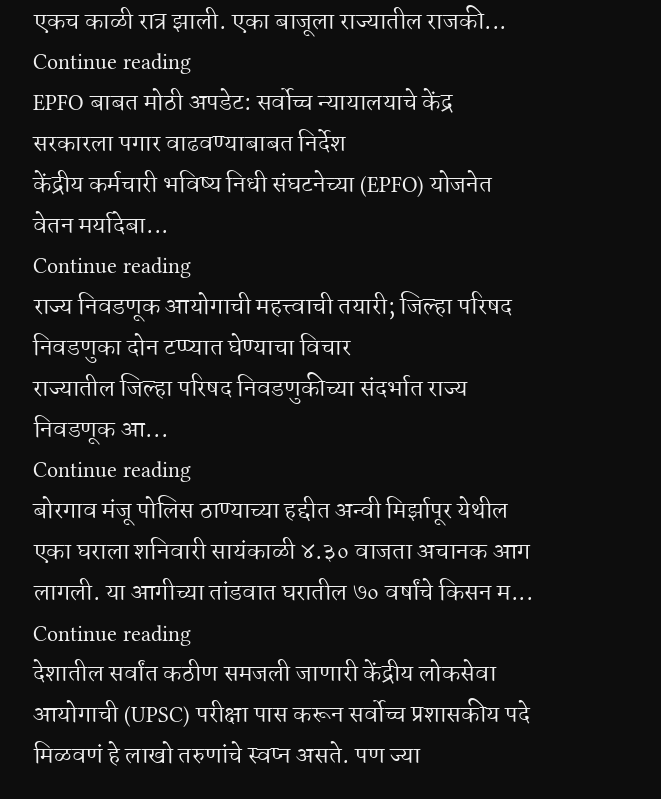एकच काळी रात्र झाली. एका बाजूला राज्यातील राजकी...
Continue reading
EPFO बाबत मोठी अपडेट: सर्वोच्च न्यायालयाचे केंद्र सरकारला पगार वाढवण्याबाबत निर्देश
केंद्रीय कर्मचारी भविष्य निधी संघटनेच्या (EPFO) योजनेत वेतन मर्यादेबा...
Continue reading
राज्य निवडणूक आयोगाची महत्त्वाची तयारी; जिल्हा परिषद निवडणुका दोन टप्प्यात घेण्याचा विचार
राज्यातील जिल्हा परिषद निवडणुकीच्या संदर्भात राज्य निवडणूक आ...
Continue reading
बोरगाव मंजू पोलिस ठाण्याच्या हद्दीत अन्वी मिर्झापूर येथील एका घराला शनिवारी सायंकाळी ४.३० वाजता अचानक आग लागली. या आगीच्या तांडवात घरातील ७० वर्षांचे किसन म...
Continue reading
देशातील सर्वांत कठीण समजली जाणारी केंद्रीय लोकसेवा आयोगाची (UPSC) परीक्षा पास करून सर्वोच्च प्रशासकीय पदे मिळवणं हे लाखो तरुणांचे स्वप्न असते. पण ज्या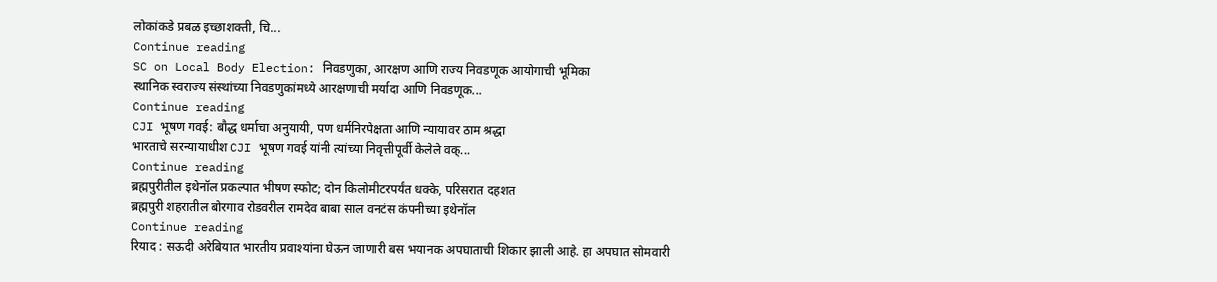लोकांकडे प्रबळ इच्छाशक्ती, चि...
Continue reading
SC on Local Body Election: निवडणुका, आरक्षण आणि राज्य निवडणूक आयोगाची भूमिका
स्थानिक स्वराज्य संस्थांच्या निवडणुकांमध्ये आरक्षणाची मर्यादा आणि निवडणूक...
Continue reading
CJI भूषण गवई: बौद्ध धर्माचा अनुयायी, पण धर्मनिरपेक्षता आणि न्यायावर ठाम श्रद्धा
भारताचे सरन्यायाधीश CJI भूषण गवई यांनी त्यांच्या निवृत्तीपूर्वी केलेले वक्...
Continue reading
ब्रह्मपुरीतील इथेनॉल प्रकल्पात भीषण स्फोट; दोन किलोमीटरपर्यंत धक्के, परिसरात दहशत
ब्रह्मपुरी शहरातील बोरगाव रोडवरील रामदेव बाबा साल वनटंस कंपनीच्या इथेनॉल
Continue reading
रियाद : सऊदी अरेबियात भारतीय प्रवाश्यांना घेऊन जाणारी बस भयानक अपघाताची शिकार झाली आहे. हा अपघात सोमवारी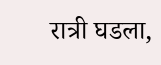रात्री घडला,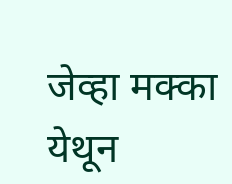जेव्हा मक्का येथून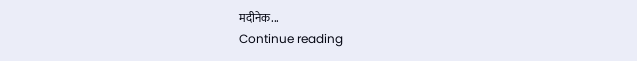मदीनेक...
Continue reading